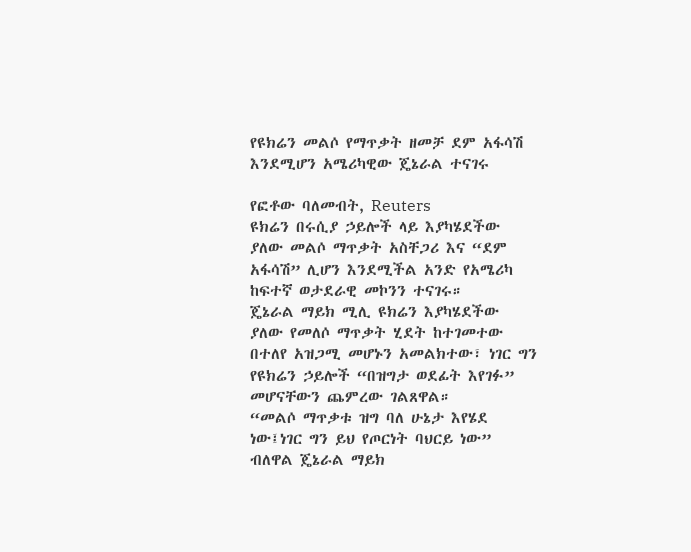የዩክሬን መልሶ የማጥቃት ዘመቻ ደም አፋሳሽ እንደሚሆን አሜሪካዊው ጄኔራል ተናገሩ

የፎቶው ባለመብት, Reuters
ዩክሬን በሩሲያ ኃይሎች ላይ እያካሄደችው ያለው መልሶ ማጥቃት አስቸጋሪ እና “ደም አፋሳሽ” ሊሆን እንደሚችል አንድ የአሜሪካ ከፍተኛ ወታደራዊ መኮንን ተናገሩ።
ጄኔራል ማይክ ሚሊ ዩክሬን እያካሄደችው ያለው የመለሶ ማጥቃት ሂደት ከተገመተው በተለየ አዝጋሚ መሆኑን አመልክተው፣ ነገር ግን የዩክሬን ኃይሎች “በዝግታ ወደፊት እየገፉ” መሆናቸውን ጨምረው ገልጸዋል።
“መልሶ ማጥቃቱ ዝግ ባለ ሁኔታ እየሄደ ነው፤ነገር ግን ይህ የጦርነት ባህርይ ነው” ብለዋል ጄኔራል ማይክ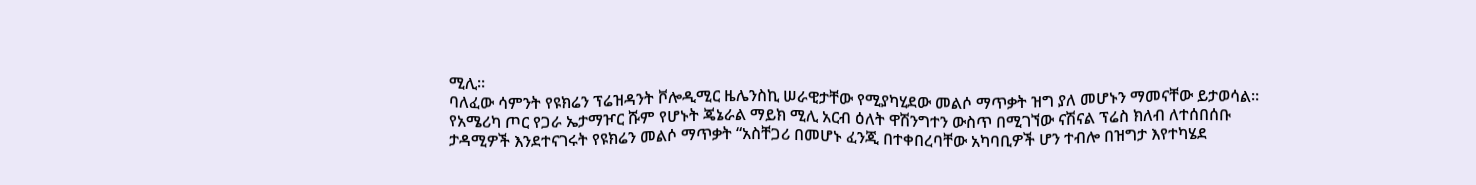ሚሊ።
ባለፈው ሳምንት የዩክሬን ፕሬዝዳንት ቮሎዲሚር ዜሌንስኪ ሠራዊታቸው የሚያካሂደው መልሶ ማጥቃት ዝግ ያለ መሆኑን ማመናቸው ይታወሳል።
የአሜሪካ ጦር የጋራ ኤታማዦር ሹም የሆኑት ጄኔራል ማይክ ሚሊ አርብ ዕለት ዋሽንግተን ውስጥ በሚገኘው ናሽናል ፕሬስ ክለብ ለተሰበሰቡ ታዳሚዎች እንደተናገሩት የዩክሬን መልሶ ማጥቃት “አስቸጋሪ በመሆኑ ፈንጂ በተቀበረባቸው አካባቢዎች ሆን ተብሎ በዝግታ እየተካሄደ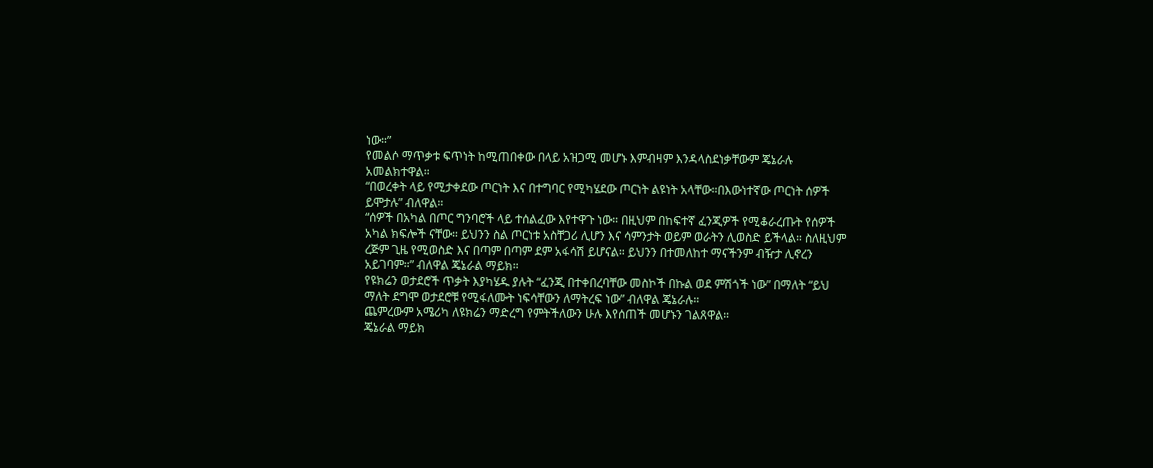ነው።”
የመልሶ ማጥቃቱ ፍጥነት ከሚጠበቀው በላይ አዝጋሚ መሆኑ እምብዛም እንዳላስደነቃቸውም ጄኔራሉ አመልክተዋል።
“በወረቀት ላይ የሚታቀደው ጦርነት እና በተግባር የሚካሄደው ጦርነት ልዩነት አላቸው።በእውነተኛው ጦርነት ሰዎች ይሞታሉ” ብለዋል።
“ሰዎች በአካል በጦር ግንባሮች ላይ ተሰልፈው እየተዋጉ ነው። በዚህም በከፍተኛ ፈንጂዎች የሚቆራረጡት የሰዎች አካል ክፍሎች ናቸው። ይህንን ስል ጦርነቱ አስቸጋሪ ሊሆን እና ሳምንታት ወይም ወራትን ሊወስድ ይችላል። ስለዚህም ረጅም ጊዜ የሚወስድ እና በጣም በጣም ደም አፋሳሽ ይሆናል። ይህንን በተመለከተ ማናችንም ብዥታ ሊኖረን አይገባም።” ብለዋል ጄኔራል ማይክ።
የዩክሬን ወታደሮች ጥቃት እያካሄዱ ያሉት “ፈንጂ በተቀበረባቸው መስኮች በኩል ወደ ምሽጎች ነው” በማለት “ይህ ማለት ደግሞ ወታደሮቹ የሚፋለሙት ነፍሳቸውን ለማትረፍ ነው” ብለዋል ጄኔራሉ።
ጨምረውም አሜሪካ ለዩክሬን ማድረግ የምትችለውን ሁሉ እየሰጠች መሆኑን ገልጸዋል።
ጄኔራል ማይክ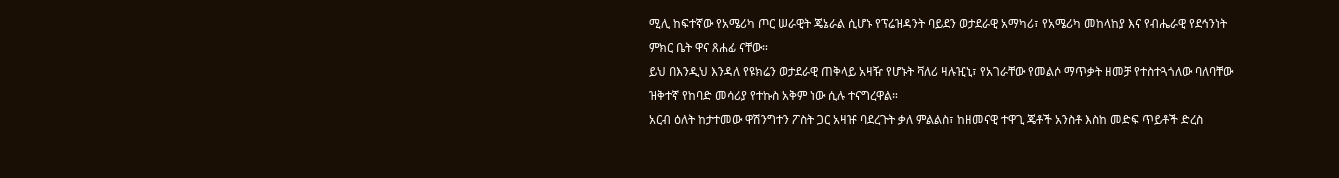ሚሊ ከፍተኛው የአሜሪካ ጦር ሠራዊት ጄኔራል ሲሆኑ የፕሬዝዳንት ባይደን ወታደራዊ አማካሪ፣ የአሜሪካ መከላከያ እና የብሔራዊ የደኅንነት ምክር ቤት ዋና ጸሐፊ ናቸው።
ይህ በእንዲህ እንዳለ የዩክሬን ወታደራዊ ጠቅላይ አዛዥ የሆኑት ቫለሪ ዛሉዢኒ፣ የአገራቸው የመልሶ ማጥቃት ዘመቻ የተስተጓጎለው ባለባቸው ዝቅተኛ የከባድ መሳሪያ የተኩስ አቅም ነው ሲሉ ተናግረዋል።
አርብ ዕለት ከታተመው ዋሽንግተን ፖስት ጋር አዛዡ ባደረጉት ቃለ ምልልስ፣ ከዘመናዊ ተዋጊ ጄቶች አንስቶ እስከ መድፍ ጥይቶች ድረስ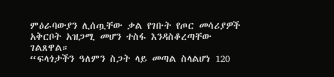ምዕራባውያን ሊሰጧቸው ቃል የገቡት የጦር መሳሪያዎች አቅርቦት አዝጋሚ መሆን ተስፋ እንዳስቆረጣቸው ገልጸዋል።
“ፍላጎታችን ዓለምን ስጋት ላይ መጣል ስላልሆነ 120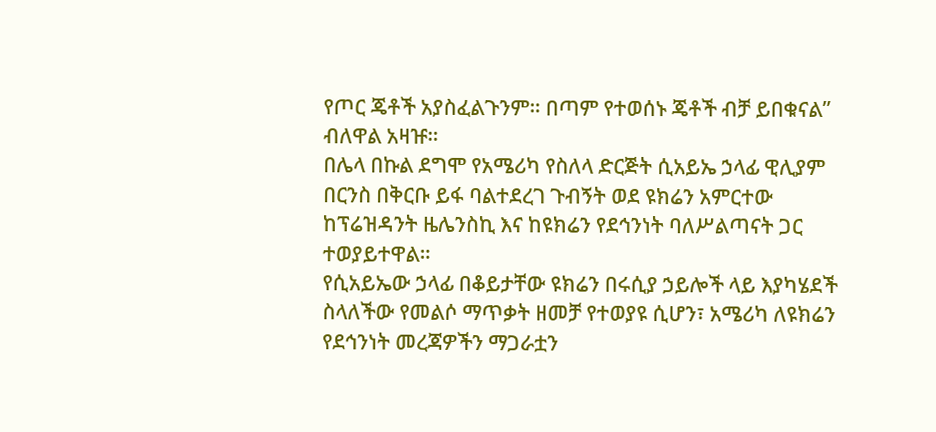የጦር ጄቶች አያስፈልጉንም። በጣም የተወሰኑ ጄቶች ብቻ ይበቁናል” ብለዋል አዛዡ።
በሌላ በኩል ደግሞ የአሜሪካ የስለላ ድርጅት ሲአይኤ ኃላፊ ዊሊያም በርንስ በቅርቡ ይፋ ባልተደረገ ጉብኝት ወደ ዩክሬን አምርተው ከፕሬዝዳንት ዜሌንስኪ እና ከዩክሬን የደኅንነት ባለሥልጣናት ጋር ተወያይተዋል።
የሲአይኤው ኃላፊ በቆይታቸው ዩክሬን በሩሲያ ኃይሎች ላይ እያካሄደች ስላለችው የመልሶ ማጥቃት ዘመቻ የተወያዩ ሲሆን፣ አሜሪካ ለዩክሬን የደኅንነት መረጃዎችን ማጋራቷን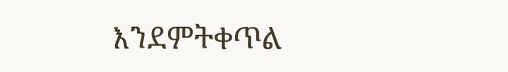እንደምትቀጥል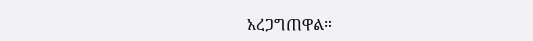አረጋግጠዋል።